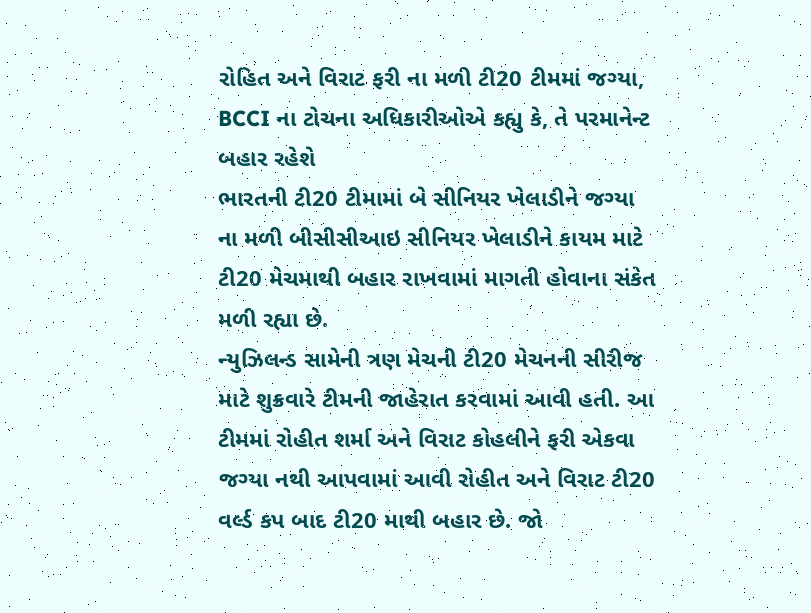રોહિત અને વિરાટ ફરી ના મળી ટી20 ટીમમાં જગ્યા, BCCI ના ટોચના અધિકારીઓએ કહ્યુ કે, તે પરમાનેન્ટ બહાર રહેશે
ભારતની ટી20 ટીમામાં બે સીનિયર ખેલાડીને જગ્યા ના મળી બીસીસીઆઇ સીનિયર ખેલાડીને કાયમ માટે ટી20 મેચમાથી બહાર રાખવામાં માગતી હોવાના સંકેત મળી રહ્યા છે.
ન્યુઝિલન્ડ સામેની ત્રણ મેચની ટી20 મેચનની સીરીજ માટે શુક્રવારે ટીમની જાહેરાત કરવામાં આવી હતી. આ ટીમમાં રોહીત શર્મા અને વિરાટ કોહલીને ફરી એકવા જગ્યા નથી આપવામાં આવી રોહીત અને વિરાટ ટી20 વર્લ્ડ કપ બાદ ટી20 માથી બહાર છે. જો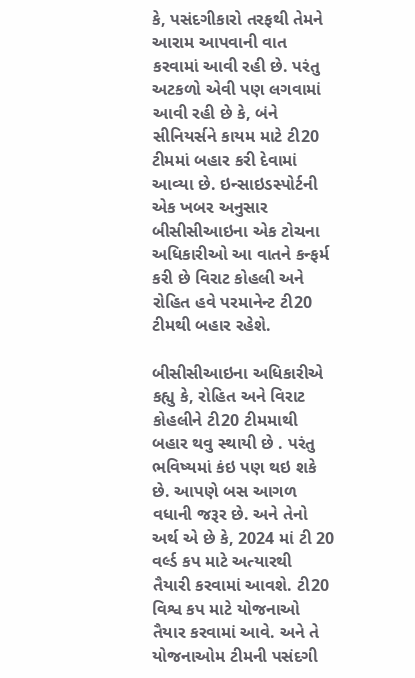કે, પસંદગીકારો તરફથી તેમને આરામ આપવાની વાત કરવામાં આવી રહી છે. પરંતુ અટકળો એવી પણ લગવામાં આવી રહી છે કે, બંને સીનિયર્સને કાયમ માટે ટી20 ટીમમાં બહાર કરી દેવામાં આવ્યા છે. ઇન્સાઇડસ્પોર્ટની એક ખબર અનુસાર બીસીસીઆઇના એક ટોચના અધિકારીઓ આ વાતને કન્ફર્મ કરી છે વિરાટ કોહલી અને રોહિત હવે પરમાનેન્ટ ટી20 ટીમથી બહાર રહેશે.

બીસીસીઆઇના અધિકારીએ કહ્યુ કે, રોહિત અને વિરાટ કોહલીને ટી20 ટીમમાથી બહાર થવુ સ્થાયી છે . પરંતુ ભવિષ્યમાં કંઇ પણ થઇ શકે છે. આપણે બસ આગળ વધાની જરૂર છે. અને તેનો અર્થ એ છે કે, 2024 માં ટી 20 વર્લ્ડ કપ માટે અત્યારથી તૈયારી કરવામાં આવશે. ટી20 વિશ્વ કપ માટે યોજનાઓ તૈયાર કરવામાં આવે. અને તે યોજનાઓમ ટીમની પસંદગી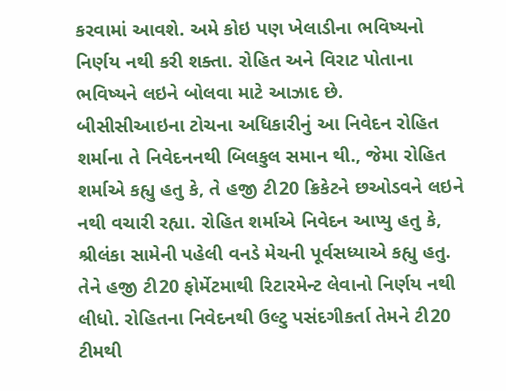કરવામાં આવશે. અમે કોઇ પણ ખેલાડીના ભવિષ્યનો નિર્ણય નથી કરી શક્તા. રોહિત અને વિરાટ પોતાના ભવિષ્યને લઇને બોલવા માટે આઝાદ છે.
બીસીસીઆઇના ટોચના અધિકારીનું આ નિવેદન રોહિત શર્માના તે નિવેદનનથી બિલકુલ સમાન થી., જેમા રોહિત શર્માએ કહ્યુ હતુ કે, તે હજી ટી20 ક્રિકેટને છઓડવને લઇને નથી વચારી રહ્યા. રોહિત શર્માએ નિવેદન આપ્યુ હતુ કે, શ્રીલંકા સામેની પહેલી વનડે મેચની પૂર્વસધ્યાએ કહ્યુ હતુ. તેને હજી ટી20 ફોર્મેટમાથી રિટારમેન્ટ લેવાનો નિર્ણય નથી લીધો. રોહિતના નિવેદનથી ઉલ્ટુ પસંદગીકર્તા તેમને ટી20 ટીમથી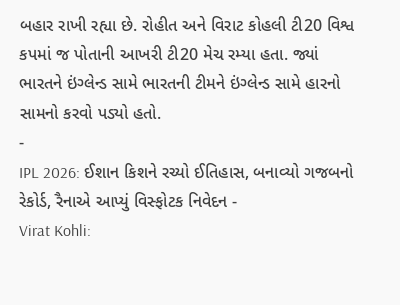બહાર રાખી રહ્યા છે. રોહીત અને વિરાટ કોહલી ટી20 વિશ્વ કપમાં જ પોતાની આખરી ટી20 મેચ રમ્યા હતા. જ્યાં ભારતને ઇંગ્લેન્ડ સામે ભારતની ટીમને ઇંગ્લેન્ડ સામે હારનો સામનો કરવો પડ્યો હતો.
-
IPL 2026: ઈશાન કિશને રચ્યો ઈતિહાસ, બનાવ્યો ગજબનો રેકોર્ડ, રૈનાએ આપ્યું વિસ્ફોટક નિવેદન -
Virat Kohli: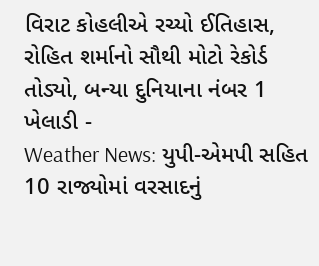વિરાટ કોહલીએ રચ્યો ઈતિહાસ, રોહિત શર્માનો સૌથી મોટો રેકોર્ડ તોડ્યો, બન્યા દુનિયાના નંબર 1 ખેલાડી -
Weather News: યુપી-એમપી સહિત 10 રાજ્યોમાં વરસાદનું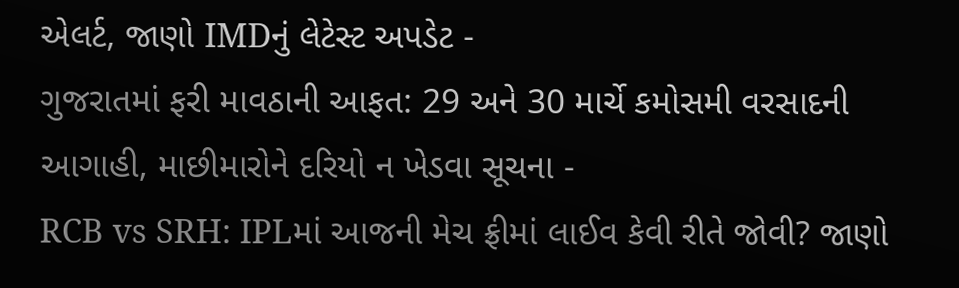એલર્ટ, જાણો IMDનું લેટેસ્ટ અપડેટ -
ગુજરાતમાં ફરી માવઠાની આફત: 29 અને 30 માર્ચે કમોસમી વરસાદની આગાહી, માછીમારોને દરિયો ન ખેડવા સૂચના -
RCB vs SRH: IPLમાં આજની મેચ ફ્રીમાં લાઈવ કેવી રીતે જોવી? જાણો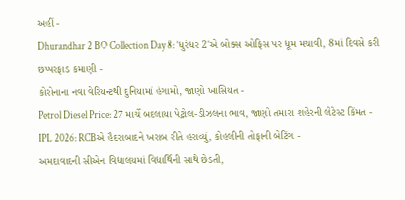અહીં -
Dhurandhar 2 BO Collection Day 8: 'ધુરંધર 2'એ બોક્સ ઓફિસ પર ધૂમ મચાવી, 8માં દિવસે કરી છપ્પરફાડ કમાણી -
કોરોનાના નવા વેરિયન્ટથી દુનિયામાં હંગામો, જાણો ખાસિયત -
Petrol Diesel Price: 27 માર્ચે બદલાયા પેટ્રોલ-ડીઝલના ભાવ, જાણો તમારા શહેરની લેટેસ્ટ કિંમત -
IPL 2026: RCBએ હૈદરાબાદને ખરાબ રીતે હરાવ્યું, કોહલીની તોફાની બેટિંગ -
અમદાવાદની સીએન વિદ્યાલયમાં વિદ્યાર્થિની સાથે છેડતી,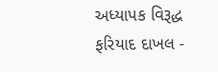અધ્યાપક વિરૂદ્ધ ફરિયાદ દાખલ -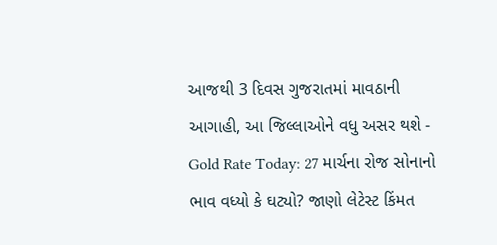આજથી 3 દિવસ ગુજરાતમાં માવઠાની આગાહી, આ જિલ્લાઓને વધુ અસર થશે -
Gold Rate Today: 27 માર્ચના રોજ સોનાનો ભાવ વધ્યો કે ઘટ્યો? જાણો લેટેસ્ટ કિંમત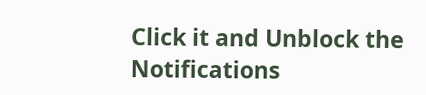Click it and Unblock the Notifications